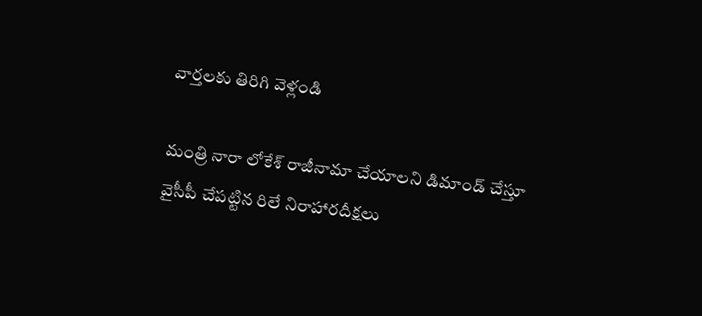వార్తలకు తిరిగి వెళ్లండి

మంత్రి నారా లోకేశ్ రాజీనామా చేయాలని డిమాండ్ చేస్తూ వైసీపీ చేపట్టిన రిలే నిరాహారదీక్షలు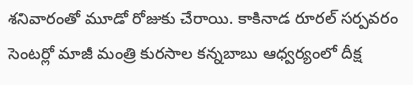శనివారంతో మూడో రోజుకు చేరాయి. కాకినాడ రూరల్ సర్పవరం సెంటర్లో మాజీ మంత్రి కురసాల కన్నబాబు ఆధ్వర్యంలో దీక్ష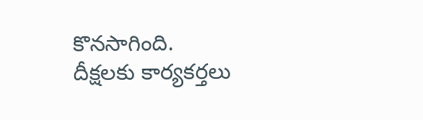కొనసాగింది.
దీక్షలకు కార్యకర్తలు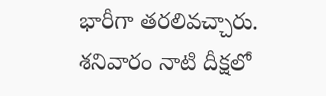భారీగా తరలివచ్చారు. శనివారం నాటి దీక్షలో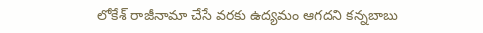లోకేశ్ రాజీనామా చేసే వరకు ఉద్యమం ఆగదని కన్నబాబు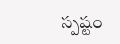స్పష్టం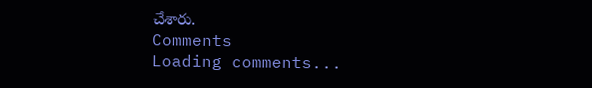చేశారు.
Comments
Loading comments...